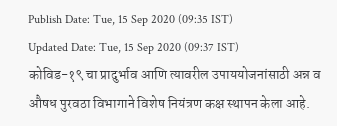Publish Date: Tue, 15 Sep 2020 (09:35 IST)
Updated Date: Tue, 15 Sep 2020 (09:37 IST)
कोविड-१९ चा प्रादुर्भाव आणि त्यावरील उपाययोजनांसाठी अन्न व औषध पुरवठा विभागाने विशेष नियंत्रण कक्ष स्थापन केला आहे.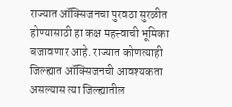राज्यात ऑक्सिजनचा पुरवठा सुरळीत होण्यासाठी हा कक्ष महत्त्वाची भूमिका बजावणार आहे. राज्यात कोणत्याही जिल्ह्यात ऑक्सिजनची आवश्यकता असल्यास त्या जिल्ह्यातील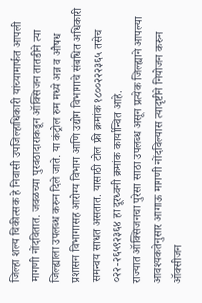जिल्हा शल्य चिकीत्सक हे निवासी उपजिल्हाधिकारी यांच्यामार्फत आपली मागणी नोंदवितात. जवळच्या पुरवठादाराकडून ऑक्सिजन तातडीने त्या जिल्ह्याला उपलब्ध करुन दिले जाते. या कंट्रोल रुम मध्ये अन्न व औषध प्रशासन विभागासह आरोग्य विभाग आणि उद्योग विभागाचे संबधित अधिकारी समन्वय साधत असतात. यासाठी टोल फ्री क्रमांक १८००२२२३६५ तसेच ०२२-२६५९२३६४ हा दूरध्वनी क्रमांक कार्यान्वित आहे.
राज्यात ऑक्सिजनचा पुरेसा साठा उपलब्ध असून प्रत्येक जिल्ह्याने आपल्या आवश्यकतेनुसार आगाऊ मागणी नोंदविल्यास त्यादृष्टीने नियोजन करुन ऑक्सीजन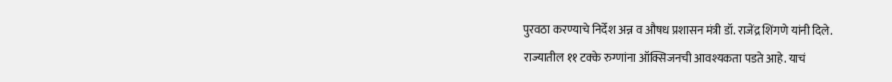पुरवठा करण्याचे निर्देश अन्न व औषध प्रशासन मंत्री डॉ. राजेंद्र शिंगणे यांनी दिले.
राज्यातील ११ टक्के रुग्णांना ऑक्सिजनची आवश्यकता पडते आहे. याचं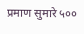प्रमाण सुमारे ५००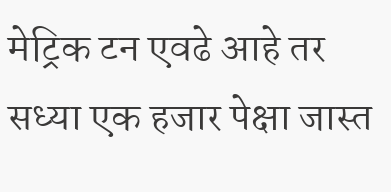मेट्रिक टन एवढे आहे तर सध्या एक हजार पेक्षा जास्त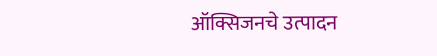ऑक्सिजनचे उत्पादन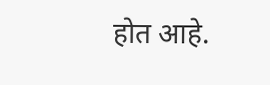होत आहे.